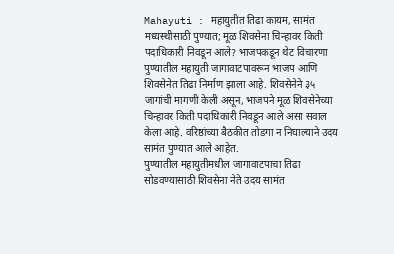Mahayuti : महायुतीत तिढा कायम, सामंत मध्यस्थीसाठी पुण्यात; मूळ शिवसेना चिन्हावर किती पदाधिकारी निवडून आले? भाजपकडून थेट विचारणा
पुण्यातील महायुती जागावाटपावरून भाजप आणि शिवसेनेत तिढा निर्माण झाला आहे. शिवसेनेने ३५ जागांची मागणी केली असून, भाजपने मूळ शिवसेनेच्या चिन्हावर किती पदाधिकारी निवडून आले असा सवाल केला आहे. वरिष्ठांच्या बैठकीत तोडगा न निघाल्याने उदय सामंत पुण्यात आले आहेत.
पुण्यातील महायुतीमधील जागावाटपाचा तिढा सोडवण्यासाठी शिवसेना नेते उदय सामंत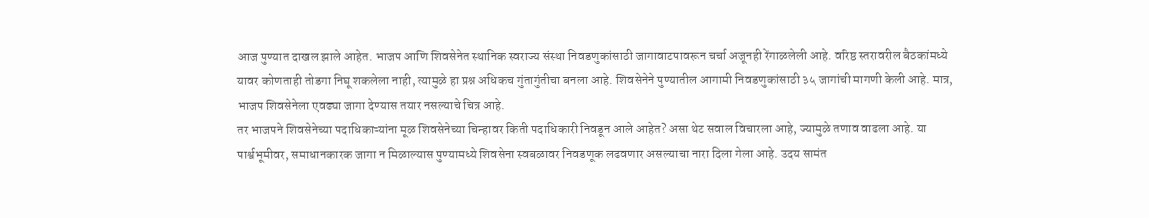आज पुण्यात दाखल झाले आहेत. भाजप आणि शिवसेनेत स्थानिक स्वराज्य संस्था निवडणुकांसाठी जागावाटपावरून चर्चा अजूनही रेंगाळलेली आहे. वरिष्ठ स्तरावरील बैठकांमध्ये यावर कोणताही तोडगा निघू शकलेला नाही, त्यामुळे हा प्रश्न अधिकच गुंतागुंतीचा बनला आहे. शिवसेनेने पुण्यातील आगामी निवडणुकांसाठी ३५ जागांची मागणी केली आहे. मात्र, भाजप शिवसेनेला एवढ्या जागा देण्यास तयार नसल्याचे चित्र आहे.
तर भाजपने शिवसेनेच्या पदाधिकाऱ्यांना मूळ शिवसेनेच्या चिन्हावर किती पदाधिकारी निवडून आले आहेत? असा थेट सवाल विचारला आहे, ज्यामुळे तणाव वाढला आहे. या पार्श्वभूमीवर, समाधानकारक जागा न मिळाल्यास पुण्यामध्ये शिवसेना स्वबळावर निवडणूक लढवणार असल्याचा नारा दिला गेला आहे. उदय सामंत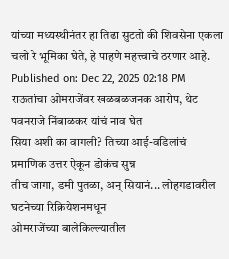यांच्या मध्यस्थीनंतर हा तिढा सुटतो की शिवसेना एकला चलो रे भूमिका घेते, हे पाहणे महत्त्वाचे ठरणार आहे.
Published on: Dec 22, 2025 02:18 PM
राऊतांचा ओमराजेंवर खळबळजनक आरोप, थेट पवनराजे निंबाळकर यांचं नाव घेत
सिया अशी का वागली? तिच्या आई-वडिलांचं प्रमाणिक उत्तर ऐकून डोकंच सुन्न
तीच जागा, डमी पुतळा, अन् सियानं... लोहगडावरील घटनेच्या रिक्रियेशनमधून
ओमराजेंच्या बालेकिल्ल्यातील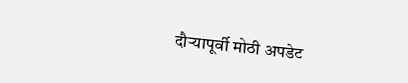दौऱ्यापूर्वी मोठी अपडेट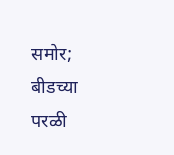समोर; बीडच्या परळी